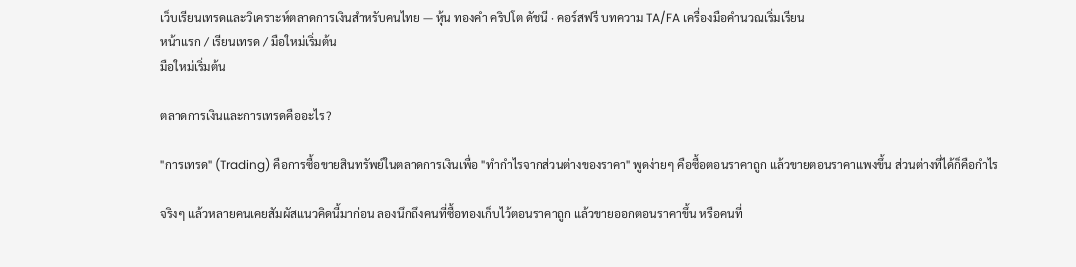เว็บเรียนเทรดและวิเคราะห์ตลาดการเงินสำหรับคนไทย — หุ้น ทองคำ คริปโต ดัชนี · คอร์สฟรี บทความ TA/FA เครื่องมือคำนวณเริ่มเรียน
หน้าแรก / เรียนเทรด / มือใหม่เริ่มต้น
มือใหม่เริ่มต้น

ตลาดการเงินและการเทรดคืออะไร?

"การเทรด" (Trading) คือการซื้อขายสินทรัพย์ในตลาดการเงินเพื่อ "ทำกำไรจากส่วนต่างของราคา" พูดง่ายๆ คือซื้อตอนราคาถูก แล้วขายตอนราคาแพงขึ้น ส่วนต่างที่ได้ก็คือกำไร

จริงๆ แล้วหลายคนเคยสัมผัสแนวคิดนี้มาก่อน ลองนึกถึงคนที่ซื้อทองเก็บไว้ตอนราคาถูก แล้วขายออกตอนราคาขึ้น หรือคนที่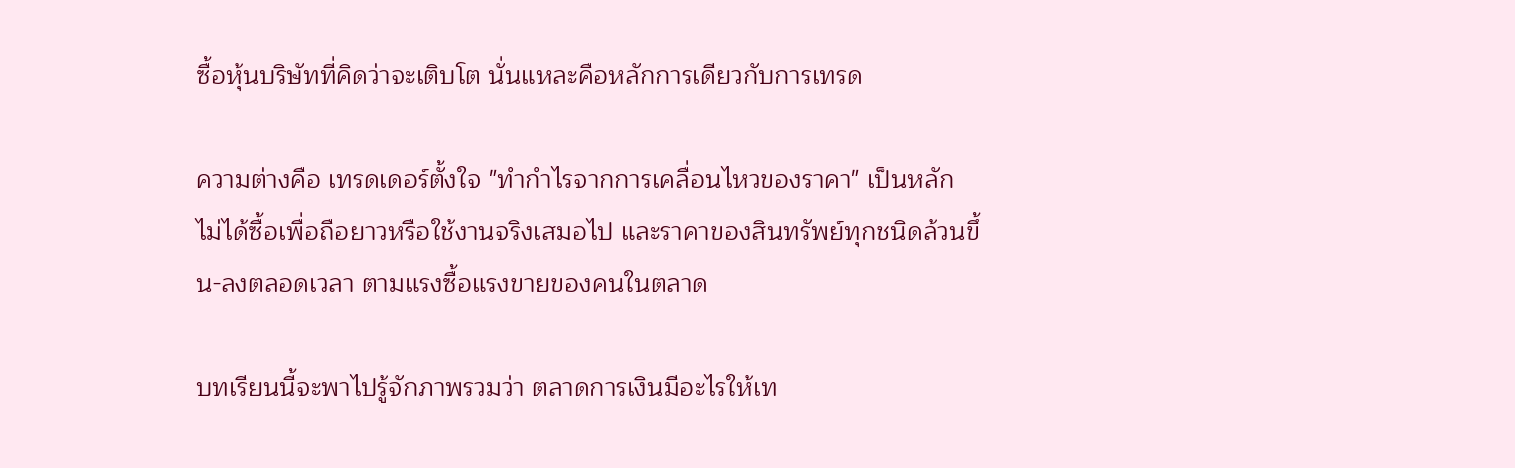ซื้อหุ้นบริษัทที่คิดว่าจะเติบโต นั่นแหละคือหลักการเดียวกับการเทรด

ความต่างคือ เทรดเดอร์ตั้งใจ "ทำกำไรจากการเคลื่อนไหวของราคา" เป็นหลัก ไม่ได้ซื้อเพื่อถือยาวหรือใช้งานจริงเสมอไป และราคาของสินทรัพย์ทุกชนิดล้วนขึ้น-ลงตลอดเวลา ตามแรงซื้อแรงขายของคนในตลาด

บทเรียนนี้จะพาไปรู้จักภาพรวมว่า ตลาดการเงินมีอะไรให้เท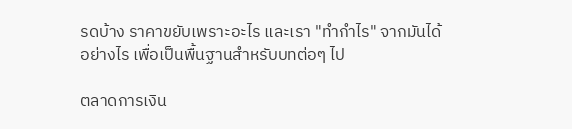รดบ้าง ราคาขยับเพราะอะไร และเรา "ทำกำไร" จากมันได้อย่างไร เพื่อเป็นพื้นฐานสำหรับบทต่อๆ ไป

ตลาดการเงิน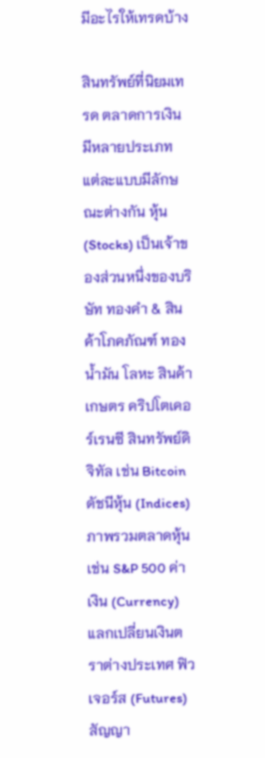มีอะไรให้เทรดบ้าง

สินทรัพย์ที่นิยมเทรด ตลาดการเงินมีหลายประเภท แต่ละแบบมีลักษณะต่างกัน หุ้น (Stocks) เป็นเจ้าของส่วนหนึ่งของบริษัท ทองคำ & สินค้าโภคภัณฑ์ ทอง น้ำมัน โลหะ สินค้าเกษตร คริปโตเคอร์เรนซี สินทรัพย์ดิจิทัล เช่น Bitcoin ดัชนีหุ้น (Indices) ภาพรวมตลาดหุ้น เช่น S&P 500 ค่าเงิน (Currency) แลกเปลี่ยนเงินตราต่างประเทศ ฟิวเจอร์ส (Futures) สัญญา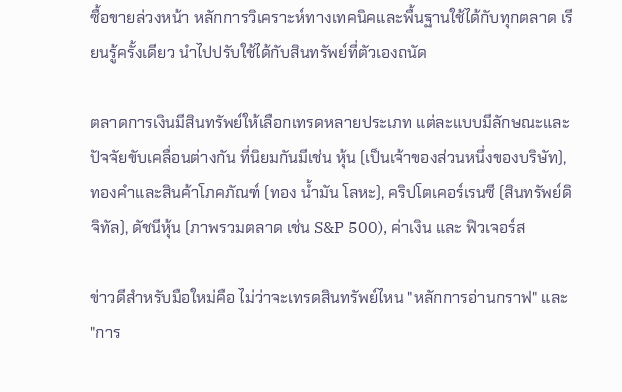ซื้อขายล่วงหน้า หลักการวิเคราะห์ทางเทคนิคและพื้นฐานใช้ได้กับทุกตลาด เรียนรู้ครั้งเดียว นำไปปรับใช้ได้กับสินทรัพย์ที่ตัวเองถนัด

ตลาดการเงินมีสินทรัพย์ให้เลือกเทรดหลายประเภท แต่ละแบบมีลักษณะและปัจจัยขับเคลื่อนต่างกัน ที่นิยมกันมีเช่น หุ้น (เป็นเจ้าของส่วนหนึ่งของบริษัท), ทองคำและสินค้าโภคภัณฑ์ (ทอง น้ำมัน โลหะ), คริปโตเคอร์เรนซี (สินทรัพย์ดิจิทัล), ดัชนีหุ้น (ภาพรวมตลาด เช่น S&P 500), ค่าเงิน และ ฟิวเจอร์ส

ข่าวดีสำหรับมือใหม่คือ ไม่ว่าจะเทรดสินทรัพย์ไหน "หลักการอ่านกราฟ" และ "การ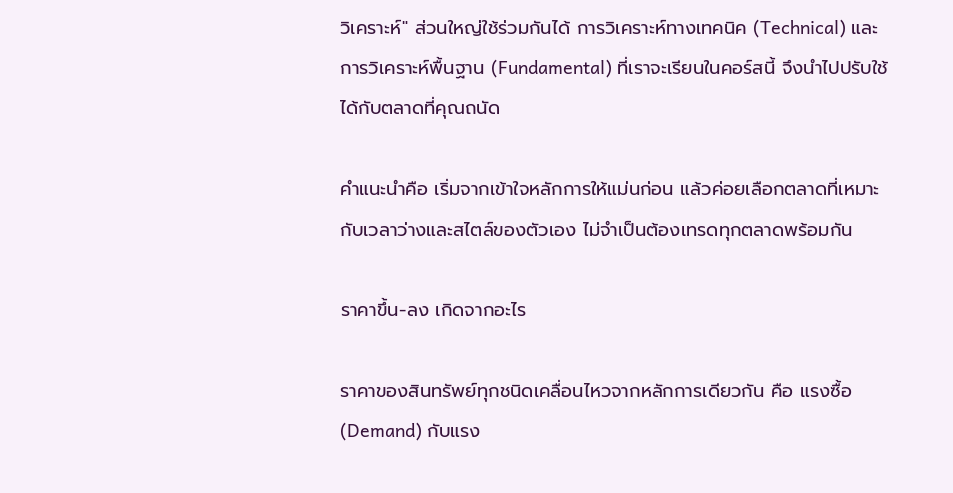วิเคราะห์" ส่วนใหญ่ใช้ร่วมกันได้ การวิเคราะห์ทางเทคนิค (Technical) และการวิเคราะห์พื้นฐาน (Fundamental) ที่เราจะเรียนในคอร์สนี้ จึงนำไปปรับใช้ได้กับตลาดที่คุณถนัด

คำแนะนำคือ เริ่มจากเข้าใจหลักการให้แม่นก่อน แล้วค่อยเลือกตลาดที่เหมาะกับเวลาว่างและสไตล์ของตัวเอง ไม่จำเป็นต้องเทรดทุกตลาดพร้อมกัน

ราคาขึ้น-ลง เกิดจากอะไร

ราคาของสินทรัพย์ทุกชนิดเคลื่อนไหวจากหลักการเดียวกัน คือ แรงซื้อ (Demand) กับแรง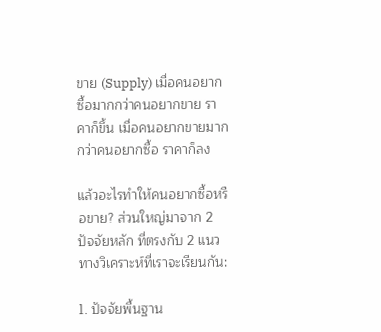ขาย (Supply) เมื่อคนอยากซื้อมากกว่าคนอยากขาย ราคาก็ขึ้น เมื่อคนอยากขายมากกว่าคนอยากซื้อ ราคาก็ลง

แล้วอะไรทำให้คนอยากซื้อหรือขาย? ส่วนใหญ่มาจาก 2 ปัจจัยหลัก ที่ตรงกับ 2 แนวทางวิเคราะห์ที่เราจะเรียนกัน:

1. ปัจจัยพื้นฐาน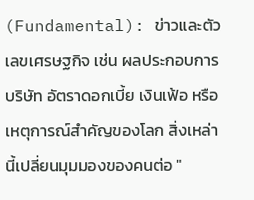(Fundamental): ข่าวและตัวเลขเศรษฐกิจ เช่น ผลประกอบการบริษัท อัตราดอกเบี้ย เงินเฟ้อ หรือเหตุการณ์สำคัญของโลก สิ่งเหล่านี้เปลี่ยนมุมมองของคนต่อ "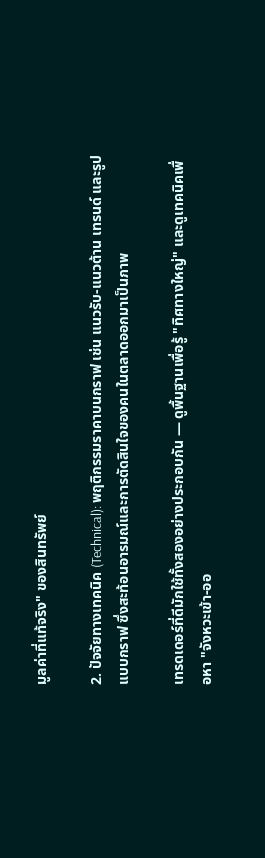มูลค่าที่แท้จริง" ของสินทรัพย์

2. ปัจจัยทางเทคนิค (Technical): พฤติกรรมราคาบนกราฟ เช่น แนวรับ-แนวต้าน เทรนด์ และรูปแบบกราฟ ซึ่งสะท้อนอารมณ์และการตัดสินใจของคนในตลาดออกมาเป็นภาพ

เทรดเดอร์ที่ดีมักใช้ทั้งสองอย่างประกอบกัน — ดูพื้นฐานเพื่อรู้ "ทิศทางใหญ่" และดูเทคนิคเพื่อหา "จังหวะเข้า-ออ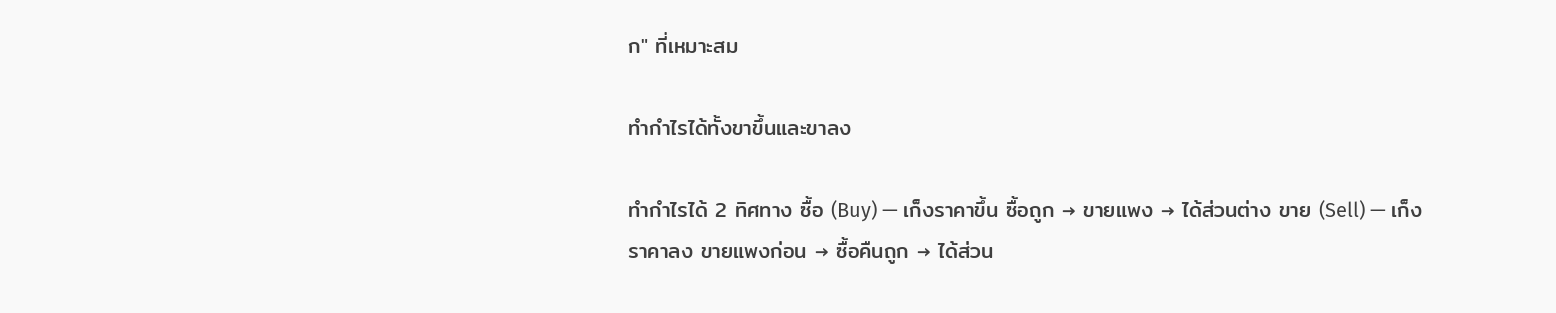ก" ที่เหมาะสม

ทำกำไรได้ทั้งขาขึ้นและขาลง

ทำกำไรได้ 2 ทิศทาง ซื้อ (Buy) — เก็งราคาขึ้น ซื้อถูก → ขายแพง → ได้ส่วนต่าง ขาย (Sell) — เก็งราคาลง ขายแพงก่อน → ซื้อคืนถูก → ได้ส่วน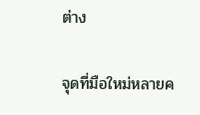ต่าง

จุดที่มือใหม่หลายค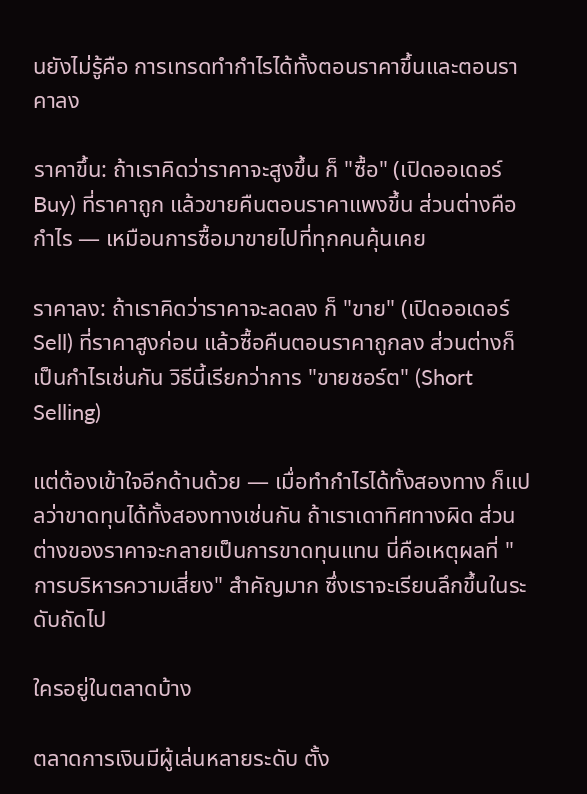นยังไม่รู้คือ การเทรดทำกำไรได้ทั้งตอนราคาขึ้นและตอนราคาลง

ราคาขึ้น: ถ้าเราคิดว่าราคาจะสูงขึ้น ก็ "ซื้อ" (เปิดออเดอร์ Buy) ที่ราคาถูก แล้วขายคืนตอนราคาแพงขึ้น ส่วนต่างคือกำไร — เหมือนการซื้อมาขายไปที่ทุกคนคุ้นเคย

ราคาลง: ถ้าเราคิดว่าราคาจะลดลง ก็ "ขาย" (เปิดออเดอร์ Sell) ที่ราคาสูงก่อน แล้วซื้อคืนตอนราคาถูกลง ส่วนต่างก็เป็นกำไรเช่นกัน วิธีนี้เรียกว่าการ "ขายชอร์ต" (Short Selling)

แต่ต้องเข้าใจอีกด้านด้วย — เมื่อทำกำไรได้ทั้งสองทาง ก็แปลว่าขาดทุนได้ทั้งสองทางเช่นกัน ถ้าเราเดาทิศทางผิด ส่วนต่างของราคาจะกลายเป็นการขาดทุนแทน นี่คือเหตุผลที่ "การบริหารความเสี่ยง" สำคัญมาก ซึ่งเราจะเรียนลึกขึ้นในระดับถัดไป

ใครอยู่ในตลาดบ้าง

ตลาดการเงินมีผู้เล่นหลายระดับ ตั้ง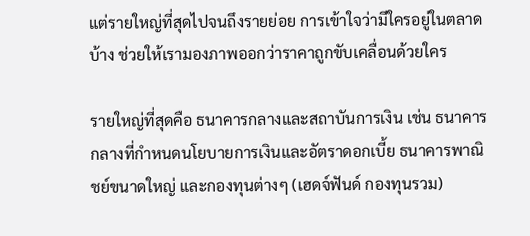แต่รายใหญ่ที่สุดไปจนถึงรายย่อย การเข้าใจว่ามีใครอยู่ในตลาดบ้าง ช่วยให้เรามองภาพออกว่าราคาถูกขับเคลื่อนด้วยใคร

รายใหญ่ที่สุดคือ ธนาคารกลางและสถาบันการเงิน เช่น ธนาคารกลางที่กำหนดนโยบายการเงินและอัตราดอกเบี้ย ธนาคารพาณิชย์ขนาดใหญ่ และกองทุนต่างๆ (เฮดจ์ฟันด์ กองทุนรวม)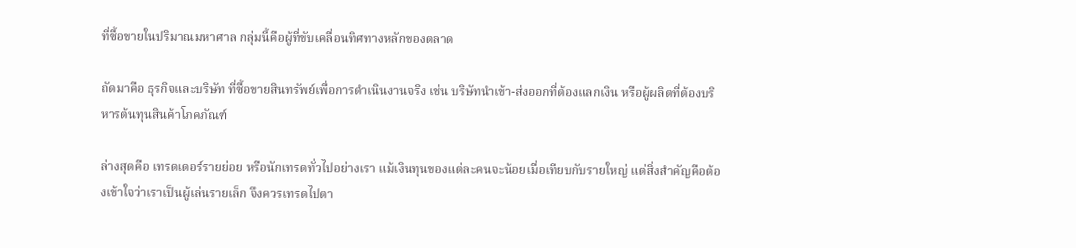ที่ซื้อขายในปริมาณมหาศาล กลุ่มนี้คือผู้ที่ขับเคลื่อนทิศทางหลักของตลาด

ถัดมาคือ ธุรกิจและบริษัท ที่ซื้อขายสินทรัพย์เพื่อการดำเนินงานจริง เช่น บริษัทนำเข้า-ส่งออกที่ต้องแลกเงิน หรือผู้ผลิตที่ต้องบริหารต้นทุนสินค้าโภคภัณฑ์

ล่างสุดคือ เทรดเดอร์รายย่อย หรือนักเทรดทั่วไปอย่างเรา แม้เงินทุนของแต่ละคนจะน้อยเมื่อเทียบกับรายใหญ่ แต่สิ่งสำคัญคือต้องเข้าใจว่าเราเป็นผู้เล่นรายเล็ก จึงควรเทรดไปตา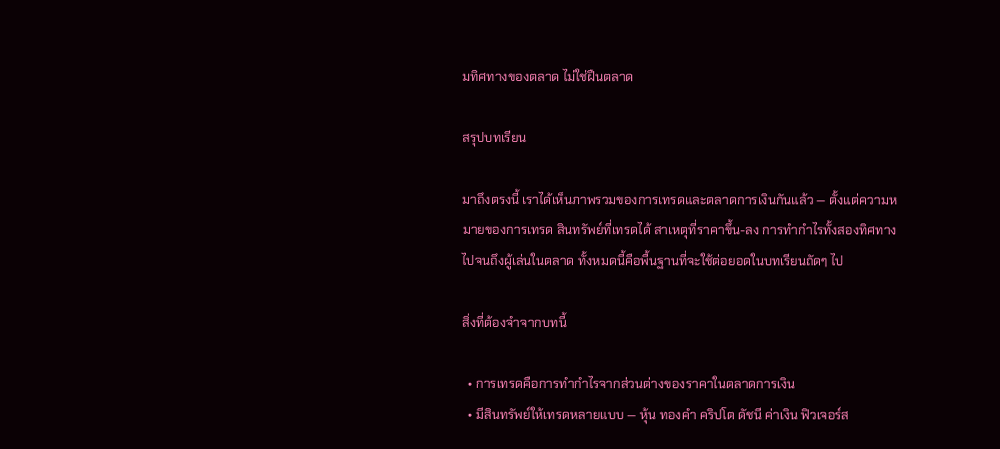มทิศทางของตลาด ไม่ใช่ฝืนตลาด

สรุปบทเรียน

มาถึงตรงนี้ เราได้เห็นภาพรวมของการเทรดและตลาดการเงินกันแล้ว — ตั้งแต่ความหมายของการเทรด สินทรัพย์ที่เทรดได้ สาเหตุที่ราคาขึ้น-ลง การทำกำไรทั้งสองทิศทาง ไปจนถึงผู้เล่นในตลาด ทั้งหมดนี้คือพื้นฐานที่จะใช้ต่อยอดในบทเรียนถัดๆ ไป

สิ่งที่ต้องจำจากบทนี้

  • การเทรดคือการทำกำไรจากส่วนต่างของราคาในตลาดการเงิน
  • มีสินทรัพย์ให้เทรดหลายแบบ — หุ้น ทองคำ คริปโต ดัชนี ค่าเงิน ฟิวเจอร์ส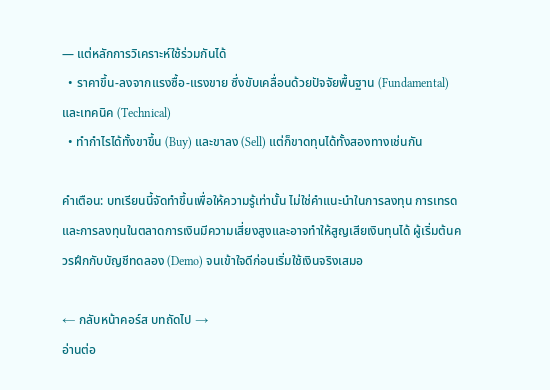— แต่หลักการวิเคราะห์ใช้ร่วมกันได้
  • ราคาขึ้น-ลงจากแรงซื้อ-แรงขาย ซึ่งขับเคลื่อนด้วยปัจจัยพื้นฐาน (Fundamental) และเทคนิค (Technical)
  • ทำกำไรได้ทั้งขาขึ้น (Buy) และขาลง (Sell) แต่ก็ขาดทุนได้ทั้งสองทางเช่นกัน

คำเตือน: บทเรียนนี้จัดทำขึ้นเพื่อให้ความรู้เท่านั้น ไม่ใช่คำแนะนำในการลงทุน การเทรดและการลงทุนในตลาดการเงินมีความเสี่ยงสูงและอาจทำให้สูญเสียเงินทุนได้ ผู้เริ่มต้นควรฝึกกับบัญชีทดลอง (Demo) จนเข้าใจดีก่อนเริ่มใช้เงินจริงเสมอ

← กลับหน้าคอร์ส บทถัดไป →
อ่านต่อ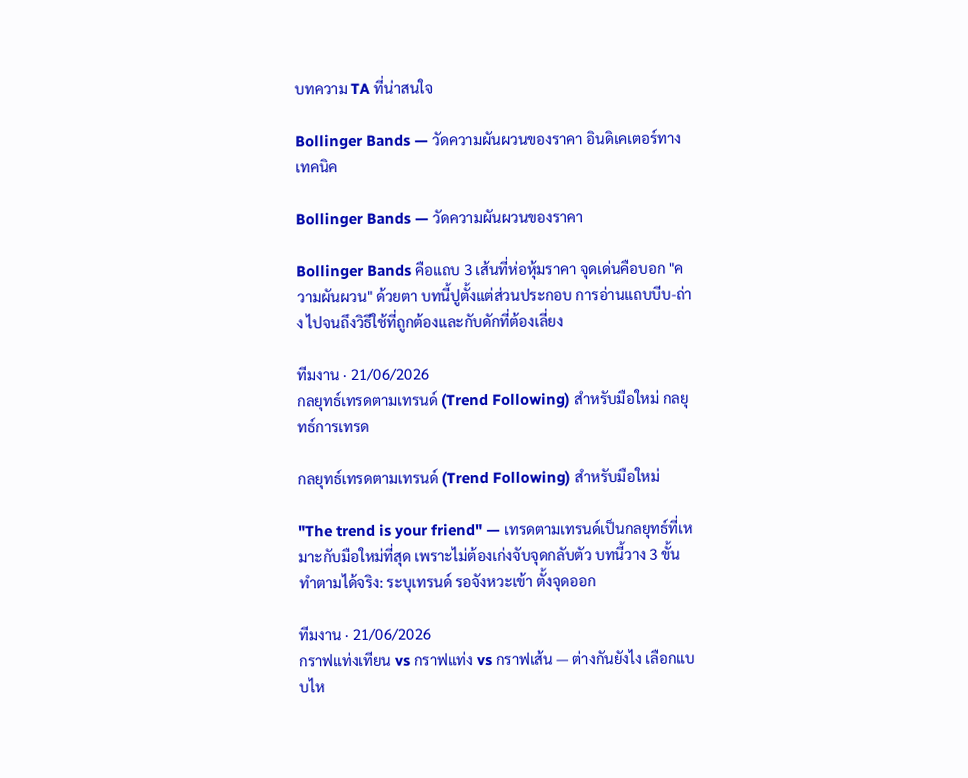บทความ TA ที่น่าสนใจ

Bollinger Bands — วัดความผันผวนของราคา อินดิเคเตอร์ทางเทคนิค

Bollinger Bands — วัดความผันผวนของราคา

Bollinger Bands คือแถบ 3 เส้นที่ห่อหุ้มราคา จุดเด่นคือบอก "ความผันผวน" ด้วยตา บทนี้ปูตั้งแต่ส่วนประกอบ การอ่านแถบบีบ-ถ่าง ไปจนถึงวิธีใช้ที่ถูกต้องและกับดักที่ต้องเลี่ยง

ทีมงาน · 21/06/2026
กลยุทธ์เทรดตามเทรนด์ (Trend Following) สำหรับมือใหม่ กลยุทธ์การเทรด

กลยุทธ์เทรดตามเทรนด์ (Trend Following) สำหรับมือใหม่

"The trend is your friend" — เทรดตามเทรนด์เป็นกลยุทธ์ที่เหมาะกับมือใหม่ที่สุด เพราะไม่ต้องเก่งจับจุดกลับตัว บทนี้วาง 3 ขั้นทำตามได้จริง: ระบุเทรนด์ รอจังหวะเข้า ตั้งจุดออก

ทีมงาน · 21/06/2026
กราฟแท่งเทียน vs กราฟแท่ง vs กราฟเส้น — ต่างกันยังไง เลือกแบบไห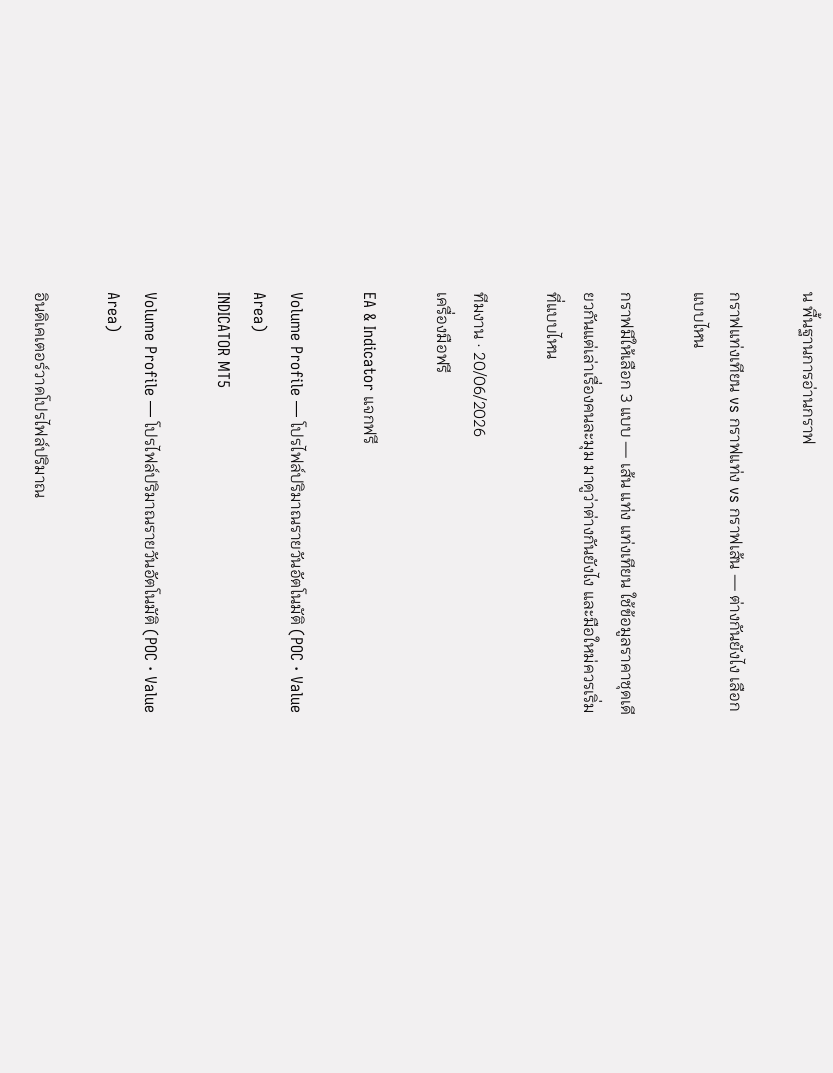น พื้นฐานการอ่านกราฟ

กราฟแท่งเทียน vs กราฟแท่ง vs กราฟเส้น — ต่างกันยังไง เลือกแบบไหน

กราฟมีให้เลือก 3 แบบ — เส้น แท่ง แท่งเทียน ใช้ข้อมูลราคาชุดเดียวกันแต่เล่าเรื่องคนละมุม มาดูว่าต่างกันยังไง และมือใหม่ควรเริ่มที่แบบไหน

ทีมงาน · 20/06/2026
เครื่องมือฟรี

EA & Indicator แจกฟรี

Volume Profile — โปรไฟล์ปริมาณรายวันอัตโนมัติ (POC · Value Area)
INDICATOR MT5

Volume Profile — โปรไฟล์ปริมาณรายวันอัตโนมัติ (POC · Value Area)

อินดิเคเตอร์วาดโปรไฟล์ปริมาณ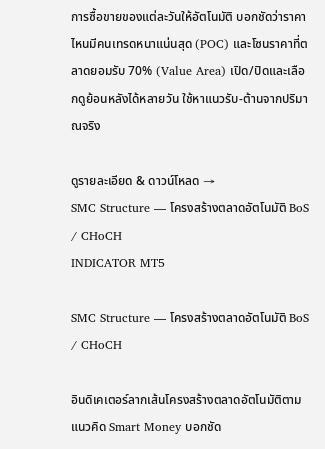การซื้อขายของแต่ละวันให้อัตโนมัติ บอกชัดว่าราคาไหนมีคนเทรดหนาแน่นสุด (POC) และโซนราคาที่ตลาดยอมรับ 70% (Value Area) เปิด/ปิดและเลือกดูย้อนหลังได้หลายวัน ใช้หาแนวรับ-ต้านจากปริมาณจริง

ดูรายละเอียด & ดาวน์โหลด →
SMC Structure — โครงสร้างตลาดอัตโนมัติ BoS / CHoCH
INDICATOR MT5

SMC Structure — โครงสร้างตลาดอัตโนมัติ BoS / CHoCH

อินดิเคเตอร์ลากเส้นโครงสร้างตลาดอัตโนมัติตามแนวคิด Smart Money บอกชัด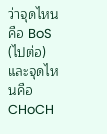ว่าจุดไหนคือ BoS (ไปต่อ) และจุดไหนคือ CHoCH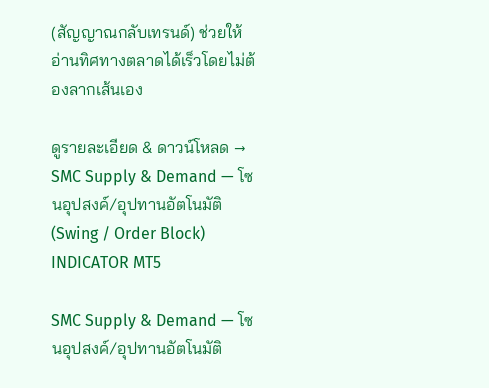(สัญญาณกลับเทรนด์) ช่วยให้อ่านทิศทางตลาดได้เร็วโดยไม่ต้องลากเส้นเอง

ดูรายละเอียด & ดาวน์โหลด →
SMC Supply & Demand — โซนอุปสงค์/อุปทานอัตโนมัติ (Swing / Order Block)
INDICATOR MT5

SMC Supply & Demand — โซนอุปสงค์/อุปทานอัตโนมัติ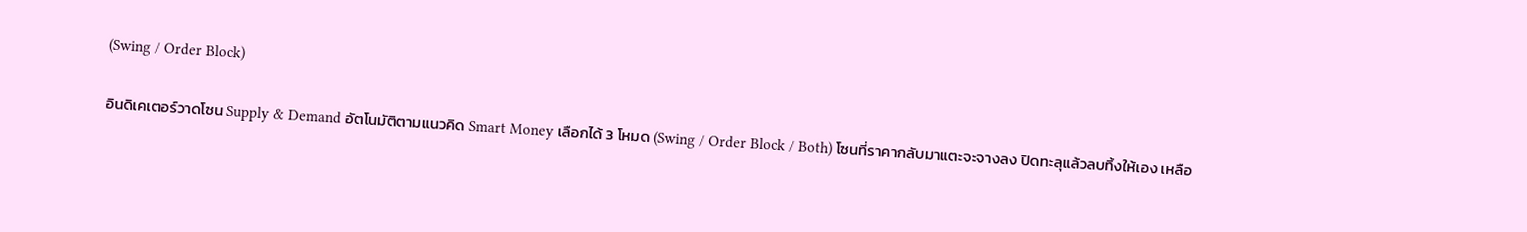(Swing / Order Block)

อินดิเคเตอร์วาดโซน Supply & Demand อัตโนมัติตามแนวคิด Smart Money เลือกได้ 3 โหมด (Swing / Order Block / Both) โซนที่ราคากลับมาแตะจะจางลง ปิดทะลุแล้วลบทิ้งให้เอง เหลือ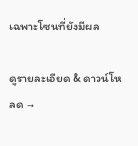เฉพาะโซนที่ยังมีผล

ดูรายละเอียด & ดาวน์โหลด →